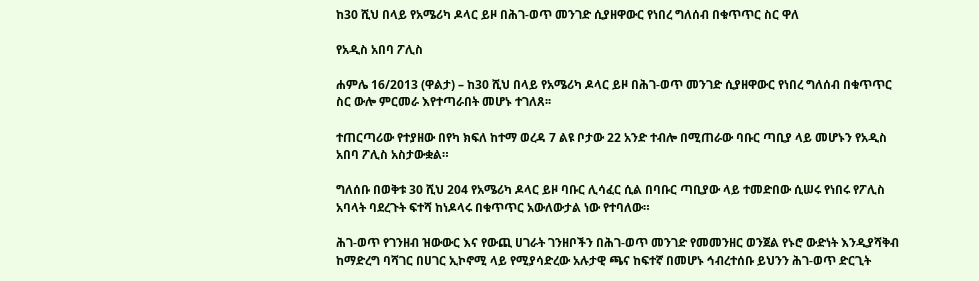ከ30 ሺህ በላይ የአሜሪካ ዶላር ይዞ በሕገ-ወጥ መንገድ ሲያዘዋውር የነበረ ግለሰብ በቁጥጥር ስር ዋለ

የአዲስ አበባ ፖሊስ

ሐምሌ 16/2013 (ዋልታ) – ከ30 ሺህ በላይ የአሜሪካ ዶላር ይዞ በሕገ-ወጥ መንገድ ሲያዘዋውር የነበረ ግለሰብ በቁጥጥር ስር ውሎ ምርመራ እየተጣራበት መሆኑ ተገለጸ፡፡

ተጠርጣሪው የተያዘው በየካ ክፍለ ከተማ ወረዳ 7 ልዩ ቦታው 22 አንድ ተብሎ በሚጠራው ባቡር ጣቢያ ላይ መሆኑን የአዲስ አበባ ፖሊስ አስታውቋል።

ግለሰቡ በወቅቱ 30 ሺህ 204 የአሜሪካ ዶላር ይዞ ባቡር ሊሳፈር ሲል በባቡር ጣቢያው ላይ ተመድበው ሲሠሩ የነበሩ የፖሊስ አባላት ባደረጉት ፍተሻ ከነዶላሩ በቁጥጥር አውለውታል ነው የተባለው።

ሕገ-ወጥ የገንዘብ ዝውውር እና የውጪ ሀገራት ገንዘቦችን በሕገ-ወጥ መንገድ የመመንዘር ወንጀል የኑሮ ውድነት እንዲያሻቅብ ከማድረግ ባሻገር በሀገር ኢኮኖሚ ላይ የሚያሳድረው አሉታዊ ጫና ከፍተኛ በመሆኑ ኅብረተሰቡ ይህንን ሕገ-ወጥ ድርጊት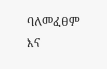ባለመፈፀም እና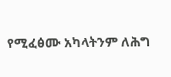የሚፈፅሙ አካላትንም ለሕግ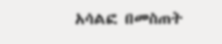አሳልፎ በመስጠት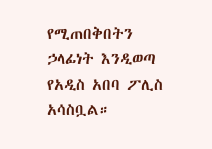የሚጠበቅበትን ኃላፊነት እንዲወጣ የአዲስ አበባ ፖሊስ አሳስቧል።